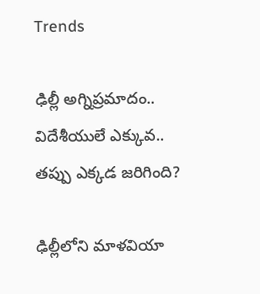Trends

ఢిల్లీ అగ్నిప్రమాదం.. విదేశీయులే ఎక్కువ.. తప్పు ఎక్కడ జరిగింది?

ఢిల్లీలోని మాళవియా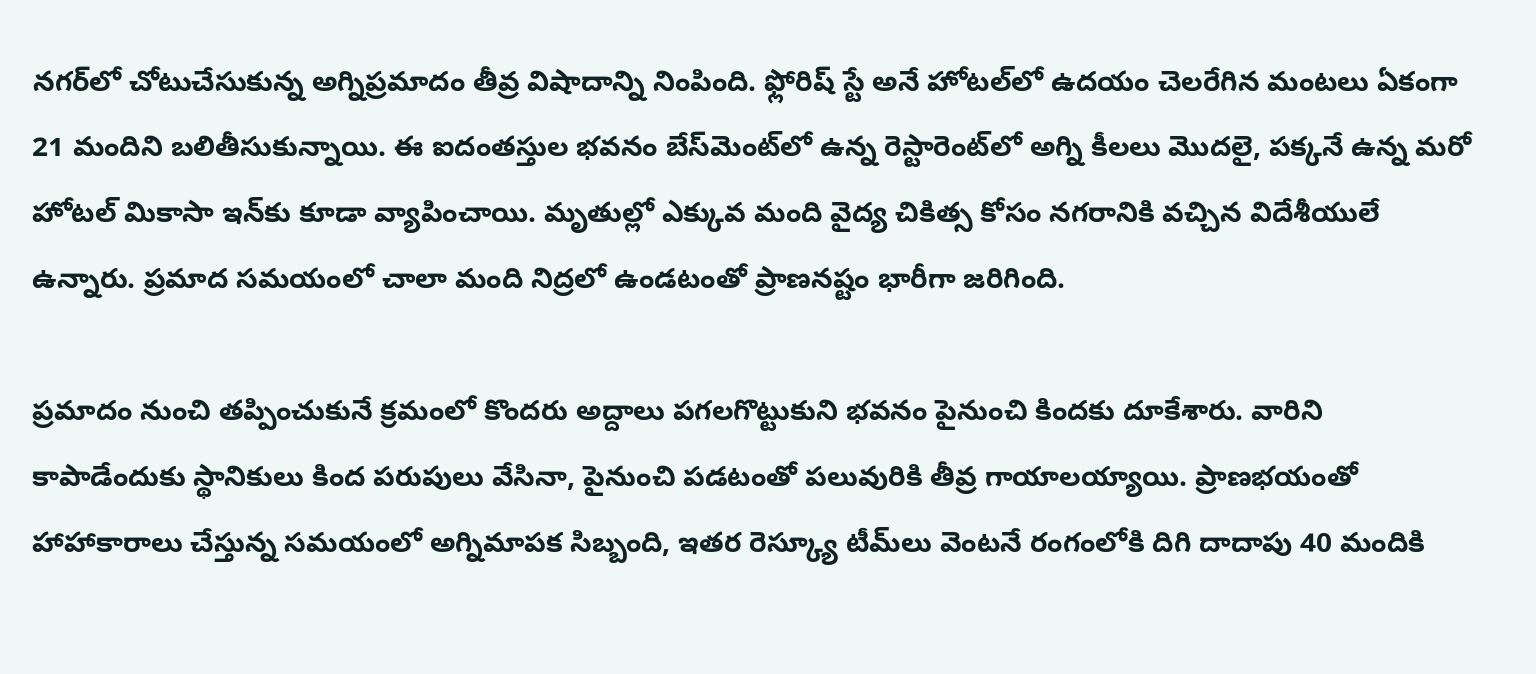నగర్‌లో చోటుచేసుకున్న అగ్నిప్రమాదం తీవ్ర విషాదాన్ని నింపింది. ఫ్లోరిష్ స్టే అనే హోటల్‌లో ఉదయం చెలరేగిన మంటలు ఏకంగా 21 మందిని బలితీసుకున్నాయి. ఈ ఐదంతస్తుల భవనం బేస్‌మెంట్‌లో ఉన్న రెస్టారెంట్‌లో అగ్ని కీలలు మొదలై, పక్కనే ఉన్న మరో హోటల్ మికాసా ఇన్‌కు కూడా వ్యాపించాయి. మృతుల్లో ఎక్కువ మంది వైద్య చికిత్స కోసం నగరానికి వచ్చిన విదేశీయులే ఉన్నారు. ప్రమాద సమయంలో చాలా మంది నిద్రలో ఉండటంతో ప్రాణనష్టం భారీగా జరిగింది.

ప్రమాదం నుంచి తప్పించుకునే క్రమంలో కొందరు అద్దాలు పగలగొట్టుకుని భవనం పైనుంచి కిందకు దూకేశారు. వారిని కాపాడేందుకు స్థానికులు కింద పరుపులు వేసినా, పైనుంచి పడటంతో పలువురికి తీవ్ర గాయాలయ్యాయి. ప్రాణభయంతో హాహాకారాలు చేస్తున్న సమయంలో అగ్నిమాపక సిబ్బంది, ఇతర రెస్క్యూ టీమ్‌లు వెంటనే రంగంలోకి దిగి దాదాపు 40 మందికి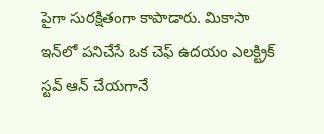పైగా సురక్షితంగా కాపాడారు. మికాసా ఇన్‌లో పనిచేసే ఒక చెఫ్ ఉదయం ఎలక్ట్రిక్ స్టవ్ ఆన్ చేయగానే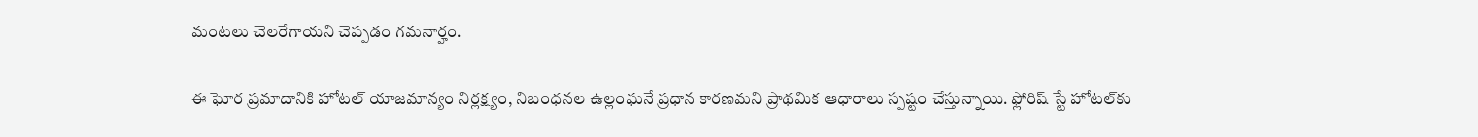మంటలు చెలరేగాయని చెప్పడం గమనార్హం.

ఈ ఘోర ప్రమాదానికి హోటల్ యాజమాన్యం నిర్లక్ష్యం, నిబంధనల ఉల్లంఘనే ప్రధాన కారణమని ప్రాథమిక ఆధారాలు స్పష్టం చేస్తున్నాయి. ఫ్లోరిష్ స్టే హోటల్‌కు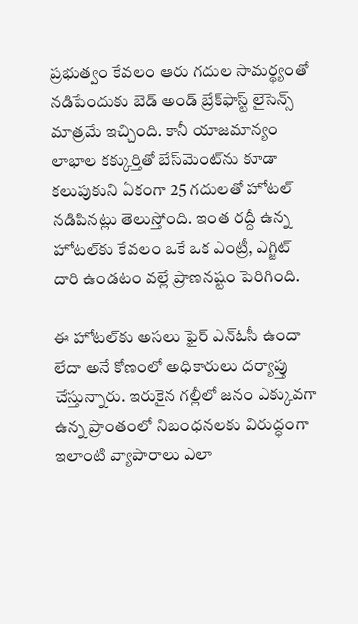ప్రభుత్వం కేవలం ఆరు గదుల సామర్థ్యంతో నడిపేందుకు బెడ్ అండ్ బ్రేక్‌ఫాస్ట్ లైసెన్స్ మాత్రమే ఇచ్చింది. కానీ యాజమాన్యం లాభాల కక్కుర్తితో బేస్‌మెంట్‌ను కూడా కలుపుకుని ఏకంగా 25 గదులతో హోటల్ నడిపినట్లు తెలుస్తోంది. ఇంత రద్దీ ఉన్న హోటల్‌కు కేవలం ఒకే ఒక ఎంట్రీ, ఎగ్జిట్ దారి ఉండటం వల్లే ప్రాణనష్టం పెరిగింది.

ఈ హోటల్‌కు అసలు ఫైర్ ఎన్ఓసీ ఉందా లేదా అనే కోణంలో అధికారులు దర్యాప్తు చేస్తున్నారు. ఇరుకైన గల్లీలో జనం ఎక్కువగా ఉన్న ప్రాంతంలో నిబంధనలకు విరుద్ధంగా ఇలాంటి వ్యాపారాలు ఎలా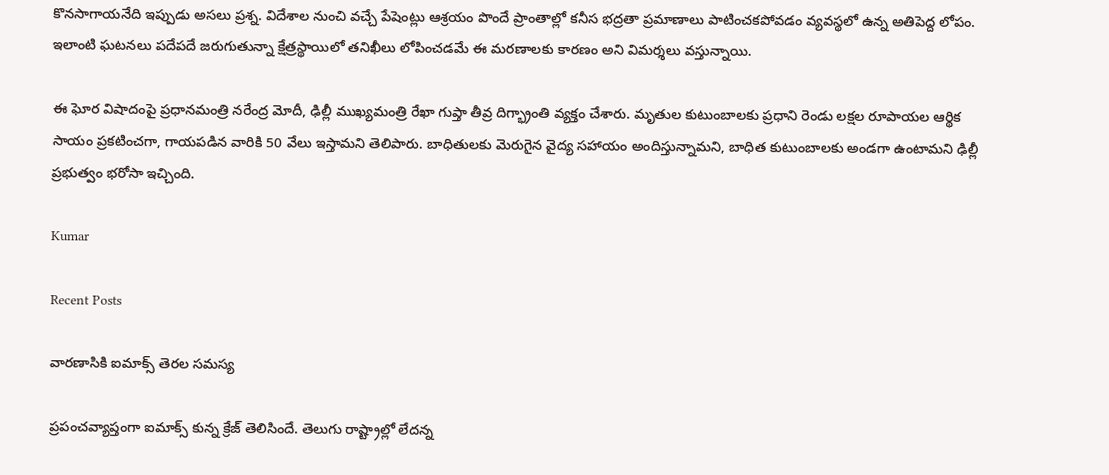కొనసాగాయనేది ఇప్పుడు అసలు ప్రశ్న. విదేశాల నుంచి వచ్చే పేషెంట్లు ఆశ్రయం పొందే ప్రాంతాల్లో కనీస భద్రతా ప్రమాణాలు పాటించకపోవడం వ్యవస్థలో ఉన్న అతిపెద్ద లోపం. ఇలాంటి ఘటనలు పదేపదే జరుగుతున్నా క్షేత్రస్థాయిలో తనిఖీలు లోపించడమే ఈ మరణాలకు కారణం అని విమర్శలు వస్తున్నాయి.

ఈ ఘోర విషాదంపై ప్రధానమంత్రి నరేంద్ర మోదీ, ఢిల్లీ ముఖ్యమంత్రి రేఖా గుప్తా తీవ్ర దిగ్భ్రాంతి వ్యక్తం చేశారు. మృతుల కుటుంబాలకు ప్రధాని రెండు లక్షల రూపాయల ఆర్థిక సాయం ప్రకటించగా, గాయపడిన వారికి 50 వేలు ఇస్తామని తెలిపారు. బాధితులకు మెరుగైన వైద్య సహాయం అందిస్తున్నామని, బాధిత కుటుంబాలకు అండగా ఉంటామని ఢిల్లీ ప్రభుత్వం భరోసా ఇచ్చింది.

Kumar

Recent Posts

వారణాసికి ఐమాక్స్ తెరల సమస్య

ప్రపంచవ్యాప్తంగా ఐమాక్స్ కున్న క్రేజ్ తెలిసిందే. తెలుగు రాష్ట్రాల్లో లేదన్న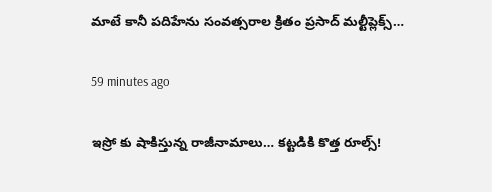మాటే కానీ పదిహేను సంవత్సరాల క్రితం ప్రసాద్ మల్టీప్లెక్స్…

59 minutes ago

ఇస్రో కు షాకిస్తున్న రాజీనామాలు… కట్టడికి కొత్త రూల్స్!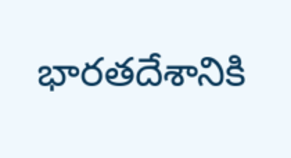భారతదేశానికి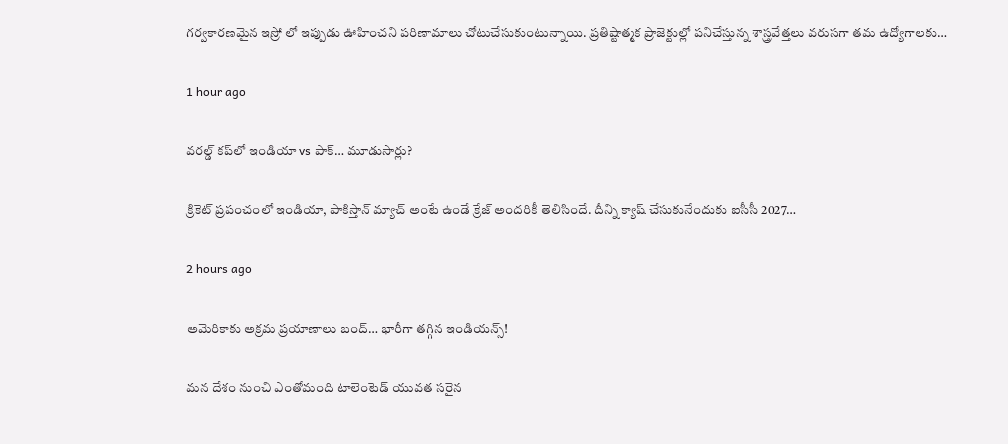గర్వకారణమైన ఇస్రో లో ఇప్పుడు ఊహించని పరిణామాలు చోటుచేసుకుంటున్నాయి. ప్రతిష్టాత్మక ప్రాజెక్టుల్లో పనిచేస్తున్న శాస్త్రవేత్తలు వరుసగా తమ ఉద్యోగాలకు…

1 hour ago

వరల్డ్ కప్‌లో ఇండియా vs పాక్… మూడుసార్లు?

క్రికెట్ ప్రపంచంలో ఇండియా, పాకిస్తాన్ మ్యాచ్ అంటే ఉండే క్రేజ్ అందరికీ తెలిసిందే. దీన్ని క్యాష్ చేసుకునేందుకు ఐసీసీ 2027…

2 hours ago

అమెరికాకు అక్రమ ప్రయాణాలు బంద్… భారీగా తగ్గిన ఇండియన్స్!

మన దేశం నుంచి ఎంతోమంది టాలెంటెడ్ యువత సరైన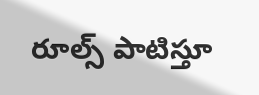రూల్స్ పాటిస్తూ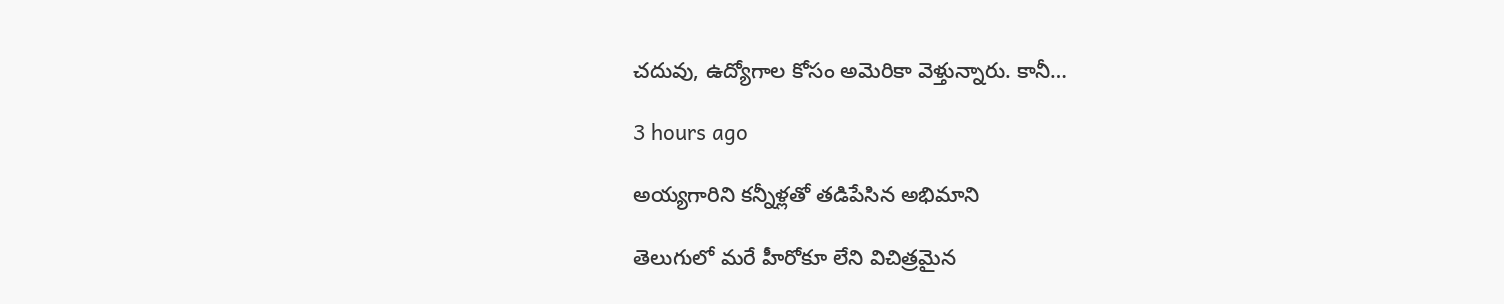చదువు, ఉద్యోగాల కోసం అమెరికా వెళ్తున్నారు. కానీ…

3 hours ago

అయ్యగారిని కన్నీళ్లతో తడిపేసిన అభిమాని

తెలుగులో మరే హీరోకూ లేని విచిత్రమైన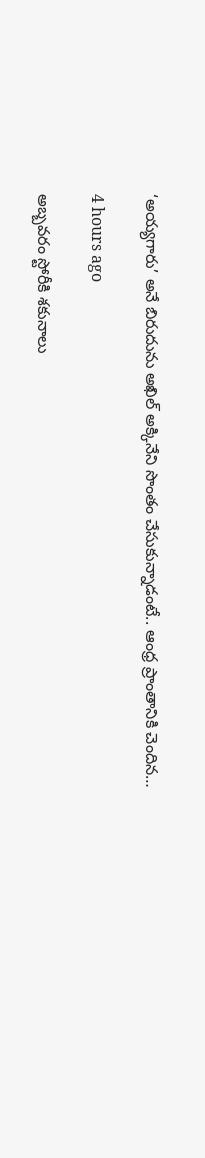‘అయ్యగారు’ అనే బిరుదును అఖిల్ అక్కినేని సొంతం చేసుకున్నాడంటే.. ఆంధ్ర ప్రాంతానికి చెందిన…

4 hours ago

అబ్బవరం స్టోరీకి శకునాలు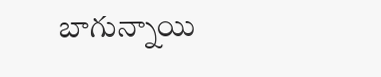బాగున్నాయి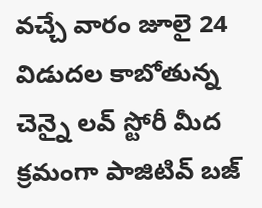వచ్చే వారం జూలై 24 విడుదల కాబోతున్న చెన్నై లవ్ స్టోరీ మీద క్రమంగా పాజిటివ్ బజ్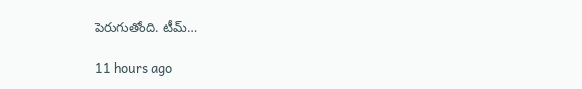పెరుగుతోంది. టీమ్…

11 hours ago